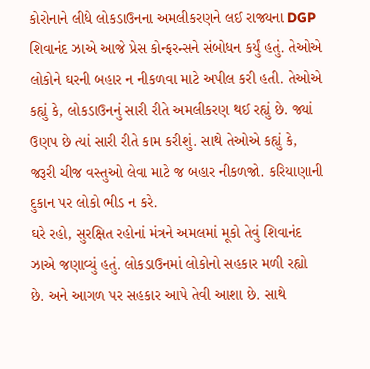કોરોનાને લીધે લોકડાઉનના અમલીકરણને લઈ રાજ્યના DGP શિવાનંદ ઝાએ આજે પ્રેસ કોન્ફરન્સને સંબોધન કર્યું હતું. તેઓએ લોકોને ઘરની બહાર ન નીકળવા માટે અપીલ કરી હતી. તેઓએ કહ્યું કે, લોકડાઉનનું સારી રીતે અમલીકરણ થઈ રહ્યું છે. જ્યાં ઉણપ છે ત્યાં સારી રીતે કામ કરીશું. સાથે તેઓએ કહ્યું કે, જરૂરી ચીજ વસ્તુઓ લેવા માટે જ બહાર નીકળજો. કરિયાણાની દુકાન પર લોકો ભીડ ન કરે.
ઘરે રહો, સુરક્ષિત રહોનાં મંત્રને અમલમાં મૂકો તેવું શિવાનંદ ઝાએ જણાવ્યું હતું. લોકડાઉનમાં લોકોનો સહકાર મળી રહ્યો છે. અને આગળ પર સહકાર આપે તેવી આશા છે. સાથે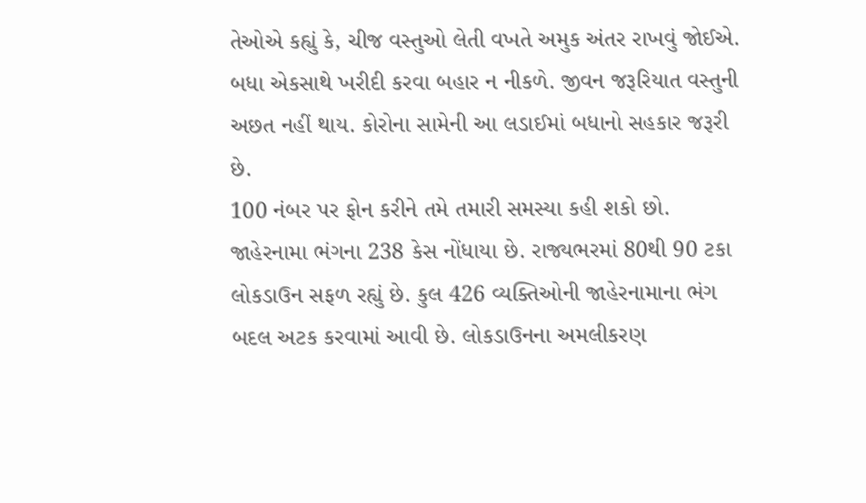તેઓએ કહ્યું કે, ચીજ વસ્તુઓ લેતી વખતે અમુક અંતર રાખવું જોઈએ. બધા એકસાથે ખરીદી કરવા બહાર ન નીકળે. જીવન જરૂરિયાત વસ્તુની અછત નહીં થાય. કોરોના સામેની આ લડાઈમાં બધાનો સહકાર જરૂરી છે.
100 નંબર પર ફોન કરીને તમે તમારી સમસ્યા કહી શકો છો. જાહેરનામા ભંગના 238 કેસ નોંધાયા છે. રાજ્યભરમાં 80થી 90 ટકા લોકડાઉન સફળ રહ્યું છે. કુલ 426 વ્યક્તિઓની જાહેરનામાના ભંગ બદલ અટક કરવામાં આવી છે. લોકડાઉનના અમલીકરણ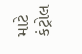માટે કંટ્રોલ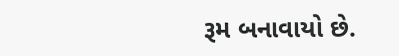રૂમ બનાવાયો છે.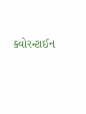ક્વોરન્ટાઈન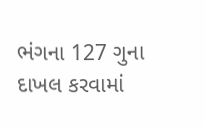ભંગના 127 ગુના દાખલ કરવામાં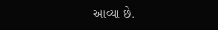આવ્યા છે.